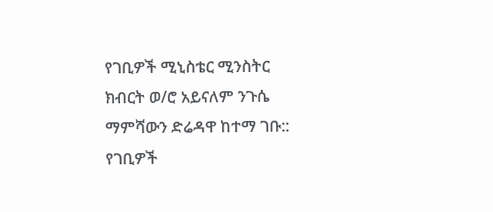የገቢዎች ሚኒስቴር ሚንስትር ክብርት ወ/ሮ አይናለም ንጉሴ ማምሻውን ድሬዳዋ ከተማ ገቡ::
የገቢዎች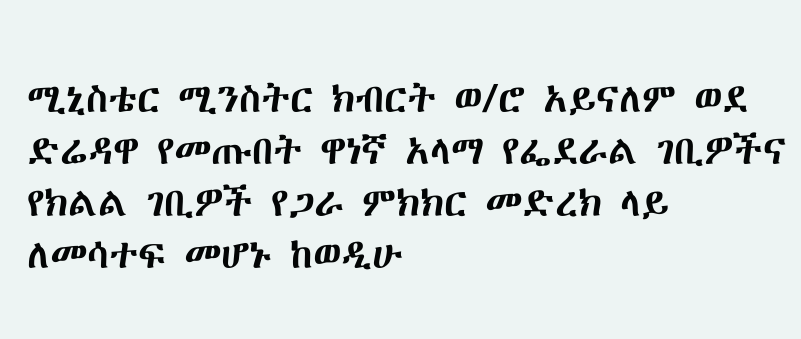ሚኒስቴር ሚንስትር ክብርት ወ/ሮ አይናለም ወደ ድሬዳዋ የመጡበት ዋነኛ አላማ የፌደራል ገቢዎችና የክልል ገቢዎች የጋራ ምክክር መድረክ ላይ ለመሳተፍ መሆኑ ከወዲሁ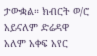ታውቋል። ክብርት ወ/ሮ አይናለም ድሬዳዋ አለም አቀፍ አየር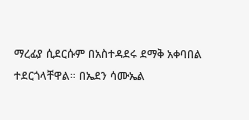ማረፊያ ሲደርሱም በአስተዳደሩ ደማቅ አቀባበል ተደርጎላቸዋል። በኤደን ሳሙኤል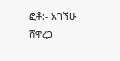ፎቶ:- አገኘሁ ሸዋረጋ